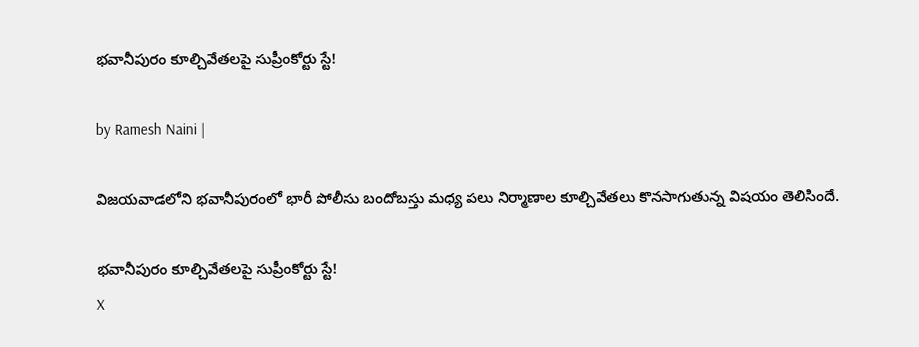భవానీపురం కూల్చివేతలపై సుప్రీంకోర్టు స్టే!

by Ramesh Naini |

విజయవాడలోని భవానీపురంలో భారీ పోలీసు బందోబస్తు మధ్య పలు నిర్మాణాల కూల్చివేతలు కొనసాగుతున్న విషయం తెలిసిందే.

భవానీపురం కూల్చివేతలపై సుప్రీంకోర్టు స్టే!
X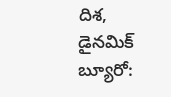దిశ, డైనమిక్ బ్యూరో: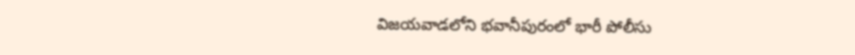విజయవాడలోని భవానీపురంలో భారీ పోలీసు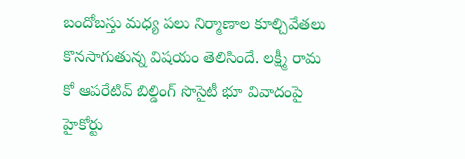బందోబస్తు మధ్య పలు నిర్మాణాల కూల్చివేతలు కొనసాగుతున్న విషయం తెలిసిందే. లక్ష్మీ రామ కో ఆపరేటివ్ బిల్డింగ్ సొసైటీ భూ వివాదంపై హైకోర్టు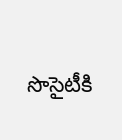సొసైటీకి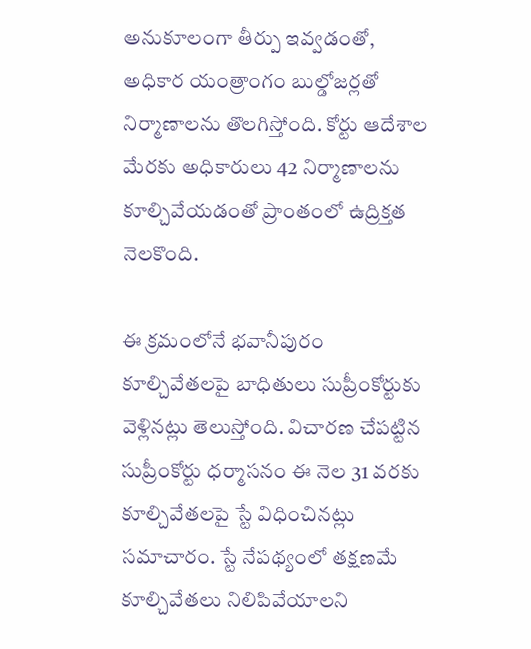అనుకూలంగా తీర్పు ఇవ్వడంతో, అధికార యంత్రాంగం బుల్డోజర్లతో నిర్మాణాలను తొలగిస్తోంది. కోర్టు ఆదేశాల మేరకు అధికారులు 42 నిర్మాణాలను కూల్చివేయడంతో ప్రాంతంలో ఉద్రిక్తత నెలకొంది.

ఈ క్రమంలోనే భవానీపురం కూల్చివేతలపై బాధితులు సుప్రీంకోర్టుకు వెళ్లినట్లు తెలుస్తోంది. విచారణ చేపట్టిన సుప్రీంకోర్టు ధర్మాసనం ఈ నెల 31 వరకు కూల్చివేతలపై స్టే విధించినట్లు సమాచారం. స్టే నేపథ్యంలో తక్షణమే కూల్చివేతలు నిలిపివేయాలని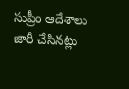సుప్రీం ఆదేశాలు జారీ చేసినట్లు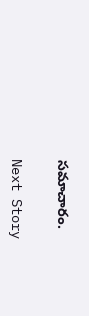సమాచారం.

Next Story